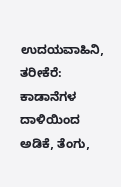ಉದಯವಾಹಿನಿ, ತರೀಕೆರೆ: ಕಾಡಾನೆಗಳ ದಾಳಿಯಿಂದ ಅಡಿಕೆ, ತೆಂಗು,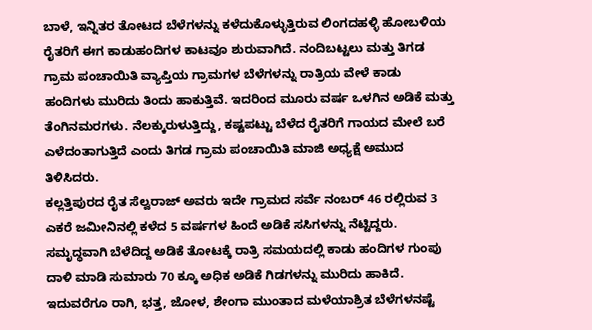ಬಾಳೆ, ಇನ್ನಿತರ ತೋಟದ ಬೆಳೆಗಳನ್ನು ಕಳೆದುಕೊಳ್ಳುತ್ತಿರುವ ಲಿಂಗದಹಳ್ಳಿ ಹೋಬಳಿಯ ರೈತರಿಗೆ ಈಗ ಕಾಡುಹಂದಿಗಳ ಕಾಟವೂ ಶುರುವಾಗಿದೆ. ನಂದಿಬಟ್ಟಲು ಮತ್ತು ತಿಗಡ ಗ್ರಾಮ ಪಂಚಾಯಿತಿ ವ್ಯಾಪ್ತಿಯ ಗ್ರಾಮಗಳ ಬೆಳೆಗಳನ್ನು ರಾತ್ರಿಯ ವೇಳೆ ಕಾಡು ಹಂದಿಗಳು ಮುರಿದು ತಿಂದು ಹಾಕುತ್ತಿವೆ. ಇದರಿಂದ ಮೂರು ವರ್ಷ ಒಳಗಿನ ಅಡಿಕೆ ಮತ್ತು ತೆಂಗಿನಮರಗಳು. ನೆಲಕ್ಕುರುಳುತ್ತಿದ್ದು, ಕಷ್ಟಪಟ್ಟು ಬೆಳೆದ ರೈತರಿಗೆ ಗಾಯದ ಮೇಲೆ ಬರೆ ಎಳೆದಂತಾಗುತ್ತಿದೆ ಎಂದು ತಿಗಡ ಗ್ರಾಮ ಪಂಚಾಯಿತಿ ಮಾಜಿ ಅಧ್ಯಕ್ಷೆ ಅಮುದ ತಿಳಿಸಿದರು.
ಕಲ್ಲತ್ತಿಪುರದ ರೈತ ಸೆಲ್ವರಾಜ್ ಅವರು ಇದೇ ಗ್ರಾಮದ ಸರ್ವೆ ನಂಬರ್ 46 ರಲ್ಲಿರುವ 3 ಎಕರೆ ಜಮೀನಿನಲ್ಲಿ ಕಳೆದ 5 ವರ್ಷಗಳ ಹಿಂದೆ ಅಡಿಕೆ ಸಸಿಗಳನ್ನು ನೆಟ್ಟಿದ್ದರು. ಸಮೃದ್ಧವಾಗಿ ಬೆಳೆದಿದ್ದ ಅಡಿಕೆ ತೋಟಕ್ಕೆ ರಾತ್ರಿ ಸಮಯದಲ್ಲಿ ಕಾಡು ಹಂದಿಗಳ ಗುಂಪು ದಾಳಿ ಮಾಡಿ ಸುಮಾರು 70 ಕ್ಕೂ ಅಧಿಕ ಅಡಿಕೆ ಗಿಡಗಳನ್ನು ಮುರಿದು ಹಾಕಿದೆ.
ಇದುವರೆಗೂ ರಾಗಿ, ಭತ್ತ, ಜೋಳ, ಶೇಂಗಾ ಮುಂತಾದ ಮಳೆಯಾಶ್ರಿತ ಬೆಳೆಗಳನಷ್ಟೆ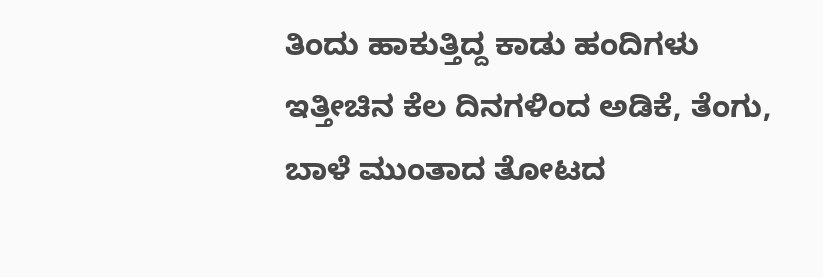ತಿಂದು ಹಾಕುತ್ತಿದ್ದ ಕಾಡು ಹಂದಿಗಳು ಇತ್ತೀಚಿನ ಕೆಲ ದಿನಗಳಿಂದ ಅಡಿಕೆ, ತೆಂಗು, ಬಾಳೆ ಮುಂತಾದ ತೋಟದ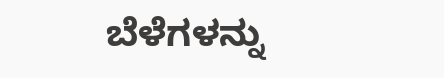ಬೆಳೆಗಳನ್ನು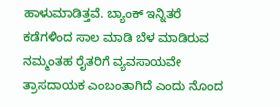ಹಾಳುಮಾಡಿತ್ತವೆ. ಬ್ಯಾಂಕ್ ಇನ್ನಿತರೆ ಕಡೆಗಳಿಂದ ಸಾಲ ಮಾಡಿ ಬೆಳ ಮಾಡಿರುವ ನಮ್ಮಂತಹ ರೈತರಿಗೆ ವ್ಯವಸಾಯವೇ ತ್ರಾಸದಾಯಕ ಎಂಬಂತಾಗಿದೆ ಎಂದು ನೊಂದ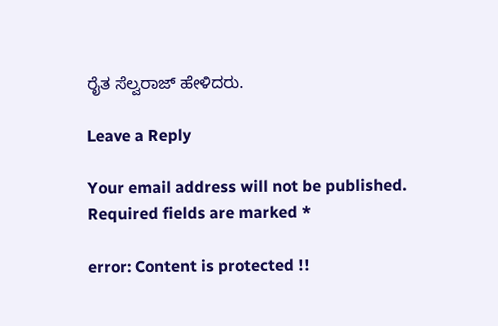ರೈತ ಸೆಲ್ವರಾಜ್ ಹೇಳಿದರು.

Leave a Reply

Your email address will not be published. Required fields are marked *

error: Content is protected !!